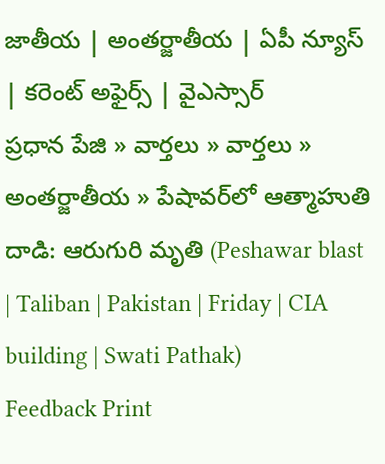జాతీయ | అంతర్జాతీయ | ఏపీ న్యూస్ | కరెంట్ అఫైర్స్ | వైఎస్సార్
ప్రధాన పేజి » వార్తలు » వార్తలు » అంతర్జాతీయ » పేషావర్‌లో ఆత్మాహుతి దాడి: ఆరుగురి మృతి (Peshawar blast | Taliban | Pakistan | Friday | CIA building | Swati Pathak)
Feedback Print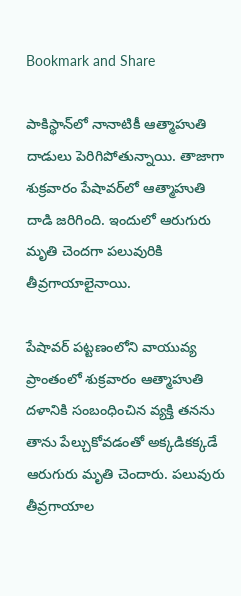Bookmark and Share

పాకిస్థాన్‌లో నానాటికీ ఆత్మాహుతి దాడులు పెరిగిపోతున్నాయి. తాజాగా శుక్రవారం పేషావర్‌లో ఆత్మాహుతి దాడి జరిగింది. ఇందులో ఆరుగురు మృతి చెందగా పలువురికి తీవ్రగాయాలైనాయి.

పేషావర్‌ పట్టణంలోని వాయువ్య ప్రాంతంలో శుక్రవారం ఆత్మాహుతి దళానికి సంబంధించిన వ్యక్తి తనను తాను పేల్చుకోవడంతో అక్కడికక్కడే ఆరుగురు మృతి చెందారు. పలువురు తీవ్రగాయాల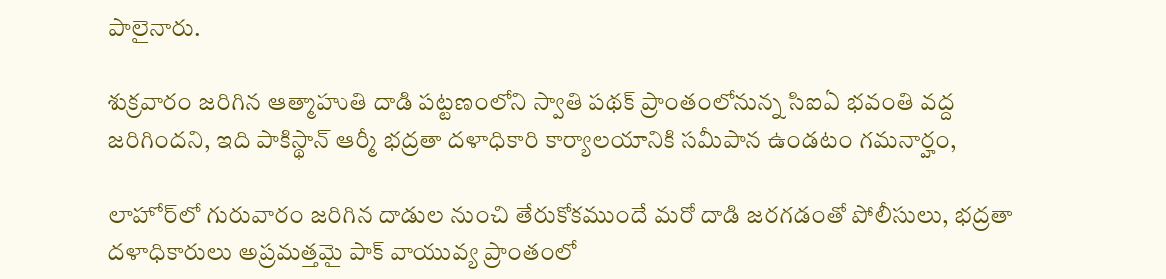పాలైనారు.

శుక్రవారం జరిగిన ఆత్మాహుతి దాడి పట్టణంలోని స్వాతి పథక్ ప్రాంతంలోనున్న సిఐఏ భవంతి వద్ద జరిగిందని, ఇది పాకిస్థాన్ ఆర్మీ భద్రతా దళాధికారి కార్యాలయానికి సమీపాన ఉండటం గమనార్హం,

లాహోర్‌లో గురువారం జరిగిన దాడుల నుంచి తేరుకోకముందే మరో దాడి జరగడంతో పోలీసులు, భద్రతా దళాధికారులు అప్రమత్తమై పాక్ వాయువ్య ప్రాంతంలో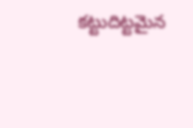కట్టుదిట్టమైన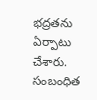భద్రతను ఏర్పాటు చేశారు.
సంబంధిత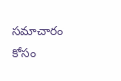సమాచారం కోసం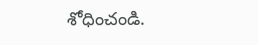శోధించండి.